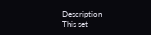Description
This set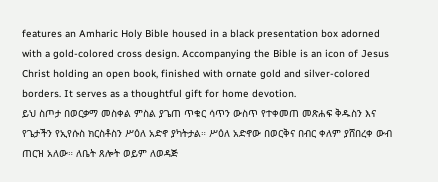features an Amharic Holy Bible housed in a black presentation box adorned with a gold-colored cross design. Accompanying the Bible is an icon of Jesus Christ holding an open book, finished with ornate gold and silver-colored borders. It serves as a thoughtful gift for home devotion.
ይህ ስጦታ በወርቃማ መስቀል ምስል ያጌጠ ጥቁር ሳጥን ውስጥ የተቀመጠ መጽሐፍ ቅዱስን እና የጌታችን የኢየሱስ ክርስቶስን ሥዕለ አድኖ ያካትታል። ሥዕለ አድኖው በወርቅና በብር ቀለም ያሸበረቀ ውብ ጠርዝ አለው። ለቤት ጸሎት ወይም ለወዳጅ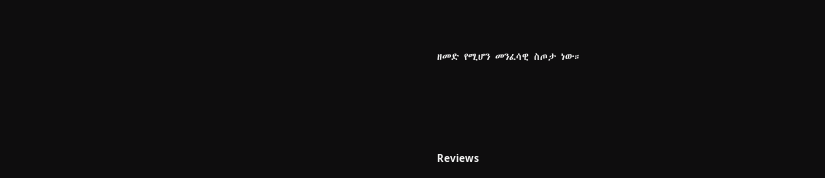ዘመድ የሚሆን መንፈሳዊ ስጦታ ነው።





Reviews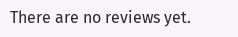There are no reviews yet.